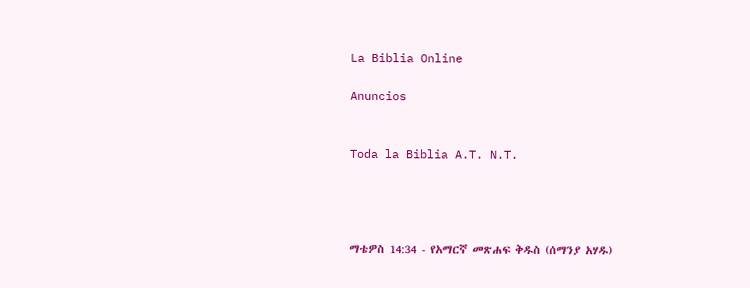La Biblia Online

Anuncios


Toda la Biblia A.T. N.T.




ማቴዎስ 14:34 - የአማርኛ መጽሐፍ ቅዱስ (ሰማንያ አሃዱ)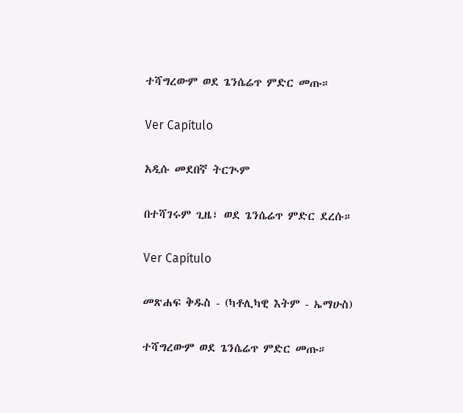ተሻግረውም ወደ ጌንሴሬጥ ምድር መጡ።

Ver Capítulo

አዲሱ መደበኛ ትርጒም

በተሻገሩም ጊዜ፣ ወደ ጌንሴሬጥ ምድር ደረሱ።

Ver Capítulo

መጽሐፍ ቅዱስ - (ካቶሊካዊ እትም - ኤማሁስ)

ተሻግረውም ወደ ጌንሴሬጥ ምድር መጡ።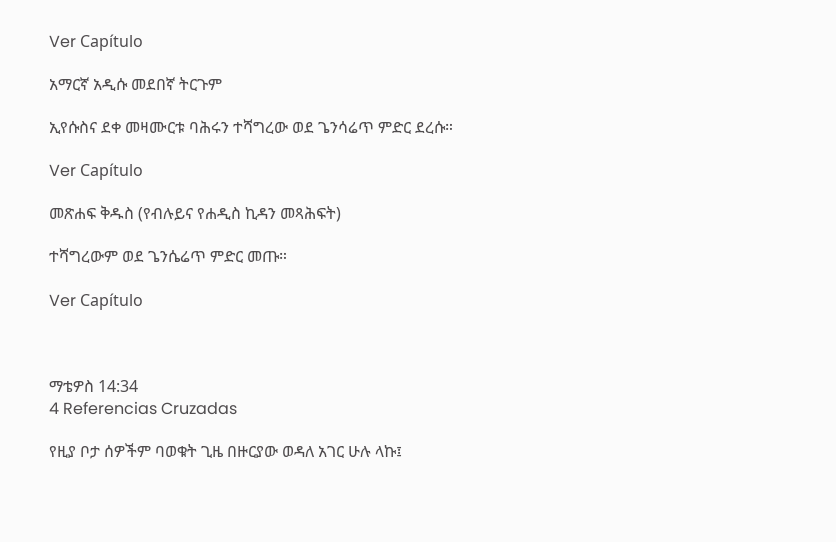Ver Capítulo

አማርኛ አዲሱ መደበኛ ትርጉም

ኢየሱስና ደቀ መዛሙርቱ ባሕሩን ተሻግረው ወደ ጌንሳሬጥ ምድር ደረሱ።

Ver Capítulo

መጽሐፍ ቅዱስ (የብሉይና የሐዲስ ኪዳን መጻሕፍት)

ተሻግረውም ወደ ጌንሴሬጥ ምድር መጡ።

Ver Capítulo



ማቴዎስ 14:34
4 Referencias Cruzadas

የዚያ ቦታ ሰዎችም ባወቁት ጊዜ በዙርያው ወዳለ አገር ሁሉ ላኩ፤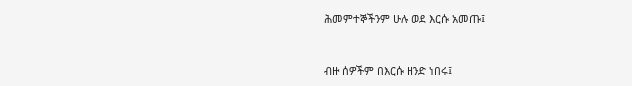ሕመምተኞችንም ሁሉ ወደ እርሱ አመጡ፤


ብዙ ሰዎችም በእርሱ ዘንድ ነበሩ፤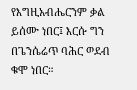የእግዚአብሔርንም ቃል ይሰሙ ነበር፤ እርሱ ግን በጌንሴሬጥ ባሕር ወደብ ቁሞ ነበር።